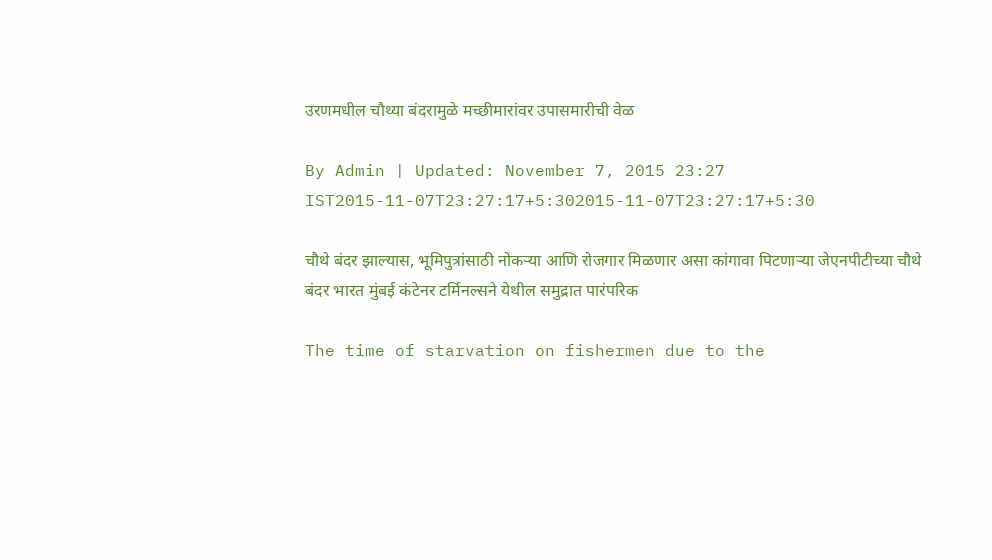उरणमधील चौथ्या बंदरामुळे मच्छीमारांवर उपासमारीची वेळ

By Admin | Updated: November 7, 2015 23:27 IST2015-11-07T23:27:17+5:302015-11-07T23:27:17+5:30

चौथे बंदर झाल्यास, भूमिपुत्रांसाठी नोकऱ्या आणि रोजगार मिळणार असा कांगावा पिटणाऱ्या जेएनपीटीच्या चौथे बंदर भारत मुंबई कंटेनर टर्मिनल्सने येथील समुद्रात पारंपरिक

The time of starvation on fishermen due to the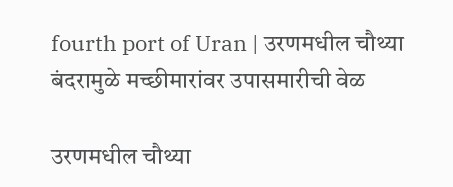fourth port of Uran | उरणमधील चौथ्या बंदरामुळे मच्छीमारांवर उपासमारीची वेळ

उरणमधील चौथ्या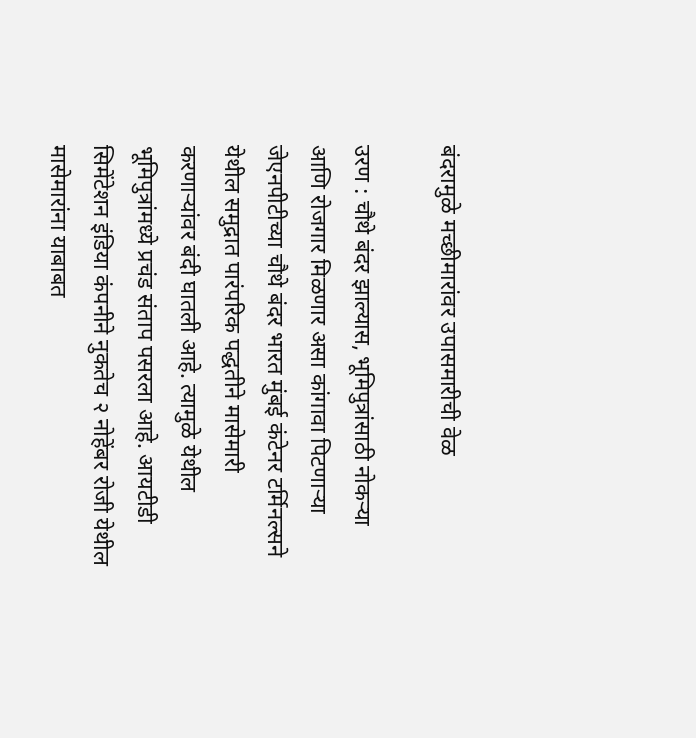बंदरामुळे मच्छीमारांवर उपासमारीची वेळ

उरण : चौथे बंदर झाल्यास, भूमिपुत्रांसाठी नोकऱ्या आणि रोजगार मिळणार असा कांगावा पिटणाऱ्या जेएनपीटीच्या चौथे बंदर भारत मुंबई कंटेनर टर्मिनल्सने येथील समुद्रात पारंपरिक पद्धतीने मासेमारी करणाऱ्यांवर बंदी घातली आहे. त्यामुळे येथील भूमिपुत्रांमध्ये प्रचंड संताप पसरला आहे. आयटीडी सिमेंटेशन इंडिया कंपनीने नुकतेच २ नोहेंबर रोजी येथील मासेमारांना याबाबत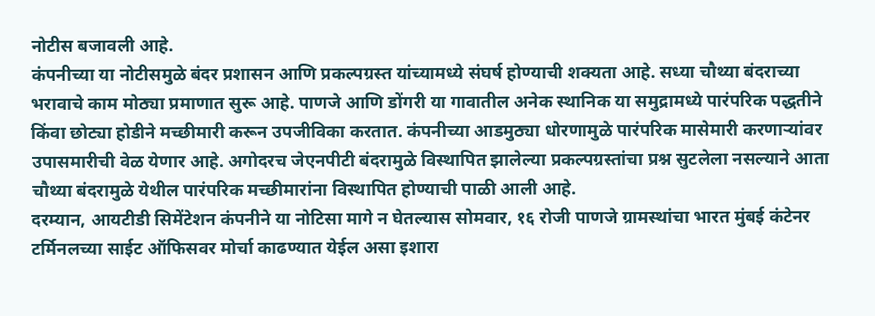नोटीस बजावली आहे.
कंपनीच्या या नोटीसमुळे बंदर प्रशासन आणि प्रकल्पग्रस्त यांच्यामध्ये संघर्ष होण्याची शक्यता आहे. सध्या चौथ्या बंदराच्या भरावाचे काम मोठ्या प्रमाणात सुरू आहे. पाणजे आणि डोंगरी या गावातील अनेक स्थानिक या समुद्रामध्ये पारंपरिक पद्धतीने किंवा छोट्या होडीने मच्छीमारी करून उपजीविका करतात. कंपनीच्या आडमुठ्या धोरणामुळे पारंपरिक मासेमारी करणाऱ्यांवर उपासमारीची वेळ येणार आहे. अगोदरच जेएनपीटी बंदरामुळे विस्थापित झालेल्या प्रकल्पग्रस्तांचा प्रश्न सुटलेला नसल्याने आता चौथ्या बंदरामुळे येथील पारंपरिक मच्छीमारांना विस्थापित होण्याची पाळी आली आहे.
दरम्यान, आयटीडी सिमेंटेशन कंपनीने या नोटिसा मागे न घेतल्यास सोमवार, १६ रोजी पाणजे ग्रामस्थांचा भारत मुंबई कंटेनर टर्मिनलच्या साईट ऑफिसवर मोर्चा काढण्यात येईल असा इशारा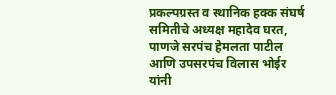प्रकल्पग्रस्त व स्थानिक हक्क संघर्ष समितीचे अध्यक्ष महादेव घरत, पाणजे सरपंच हेमलता पाटील आणि उपसरपंच विलास भोईर यांनी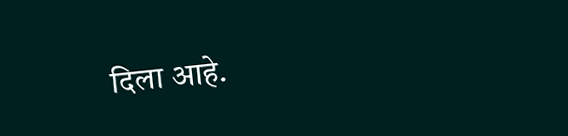दिला आहे.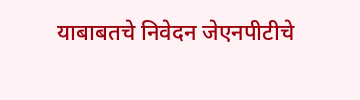याबाबतचे निवेदन जेएनपीटीचे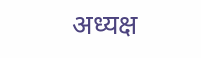अध्यक्ष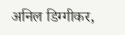अनिल डिग्गीकर,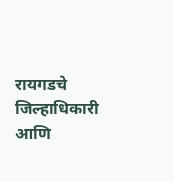रायगडचे जिल्हाधिकारी आणि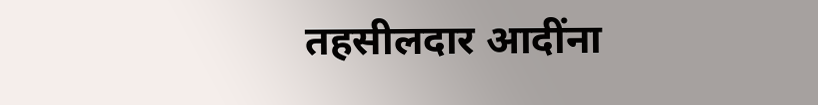तहसीलदार आदींना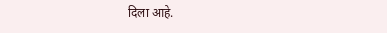दिला आहे.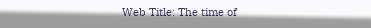Web Title: The time of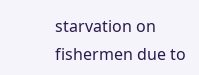starvation on fishermen due to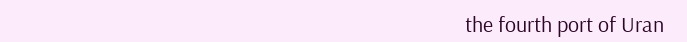the fourth port of Uran